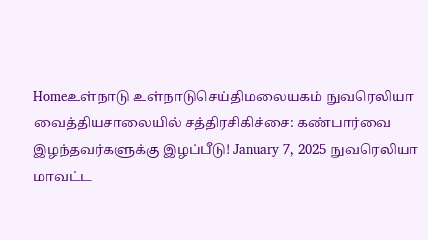Homeஉள்நாடு உள்நாடுசெய்திமலையகம் நுவரெலியா வைத்தியசாலையில் சத்திரசிகிச்சை: கண்பார்வை இழந்தவர்களுக்கு இழப்பீடு! January 7, 2025 நுவரெலியா மாவட்ட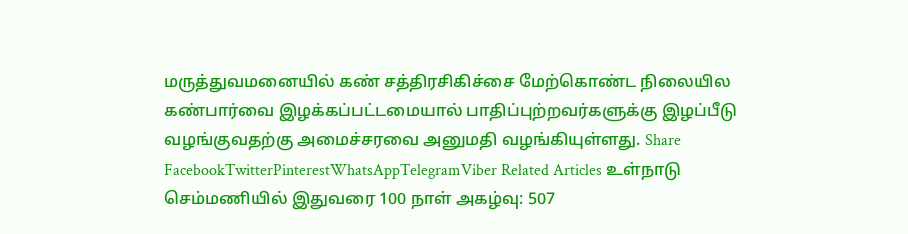மருத்துவமனையில் கண் சத்திரசிகிச்சை மேற்கொண்ட நிலையில கண்பார்வை இழக்கப்பட்டமையால் பாதிப்புற்றவர்களுக்கு இழப்பீடு வழங்குவதற்கு அமைச்சரவை அனுமதி வழங்கியுள்ளது. Share FacebookTwitterPinterestWhatsAppTelegramViber Related Articles உள்நாடு செம்மணியில் இதுவரை 100 நாள் அகழ்வு: 507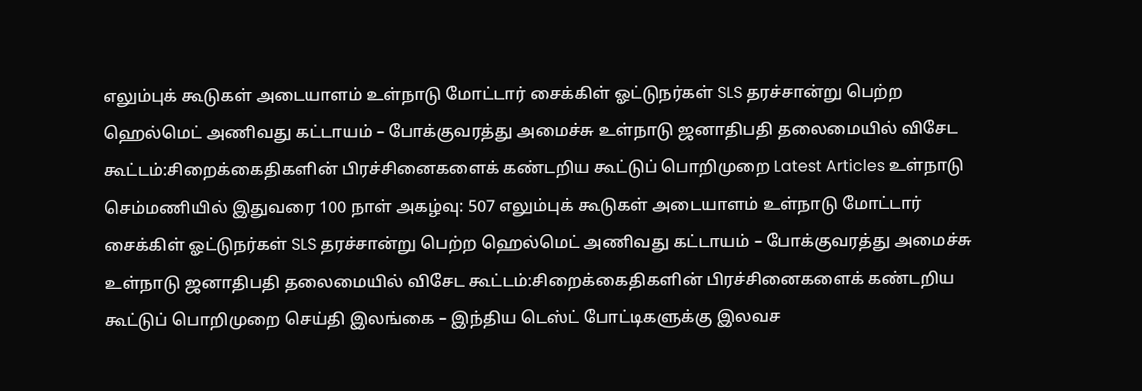எலும்புக் கூடுகள் அடையாளம் உள்நாடு மோட்டார் சைக்கிள் ஓட்டுநர்கள் SLS தரச்சான்று பெற்ற ஹெல்மெட் அணிவது கட்டாயம் – போக்குவரத்து அமைச்சு உள்நாடு ஜனாதிபதி தலைமையில் விசேட கூட்டம்:சிறைக்கைதிகளின் பிரச்சினைகளைக் கண்டறிய கூட்டுப் பொறிமுறை Latest Articles உள்நாடு செம்மணியில் இதுவரை 100 நாள் அகழ்வு: 507 எலும்புக் கூடுகள் அடையாளம் உள்நாடு மோட்டார் சைக்கிள் ஓட்டுநர்கள் SLS தரச்சான்று பெற்ற ஹெல்மெட் அணிவது கட்டாயம் – போக்குவரத்து அமைச்சு உள்நாடு ஜனாதிபதி தலைமையில் விசேட கூட்டம்:சிறைக்கைதிகளின் பிரச்சினைகளைக் கண்டறிய கூட்டுப் பொறிமுறை செய்தி இலங்கை – இந்திய டெஸ்ட் போட்டிகளுக்கு இலவச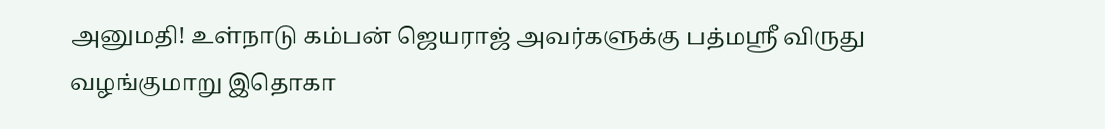அனுமதி! உள்நாடு கம்பன் ஜெயராஜ் அவர்களுக்கு பத்மஸ்ரீ விருது வழங்குமாறு இதொகா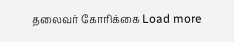தலைவர் கோரிக்கை Load more